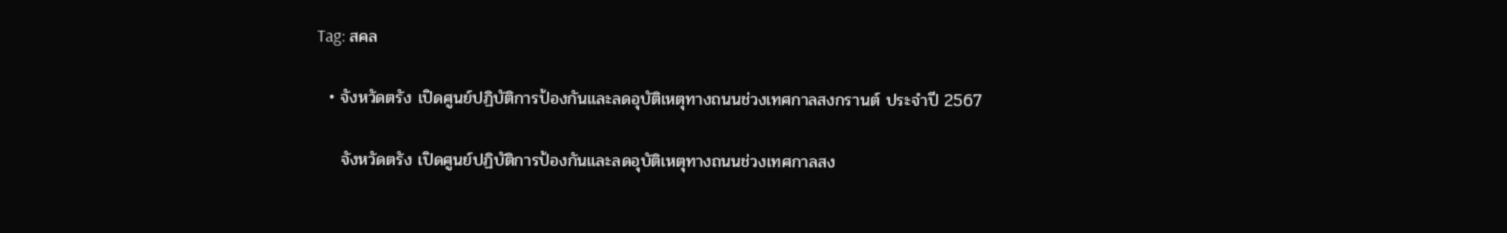Tag: สคล

  • จังหวัดตรัง เปิดศูนย์ปฏิบัติการป้องกันและลดอุบัติเหตุทางถนนช่วงเทศกาลสงกรานต์ ประจำปี 2567

    จังหวัดตรัง เปิดศูนย์ปฏิบัติการป้องกันและลดอุบัติเหตุทางถนนช่วงเทศกาลสง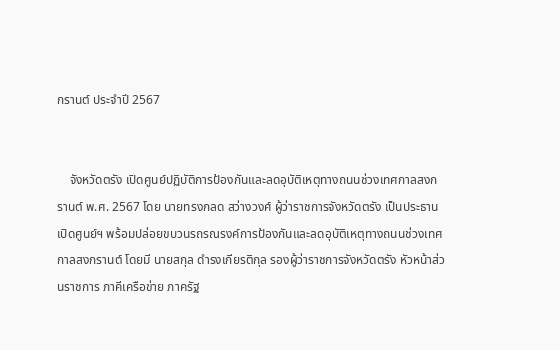กรานต์ ประจำปี 2567


    จังหวัดตรัง เปิดศูนย์ปฏิบัติการป้องกันและลดอุบัติเหตุทางถนนช่วงเทศกาลสงกรานต์ พ.ศ. 2567 โดย นายทรงกลด สว่างวงศ์ ผู้ว่าราชการจังหวัดตรัง เป็นประธานเปิดศูนย์ฯ พร้อมปล่อยขบวนรถรณรงค์การป้องกันและลดอุบัติเหตุทางถนนช่วงเทศกาลสงกรานต์ โดยมี นายสกุล ดำรงเกียรติกุล รองผู้ว่าราชการจังหวัดตรัง หัวหน้าส่วนราชการ ภาคีเครือข่าย ภาครัฐ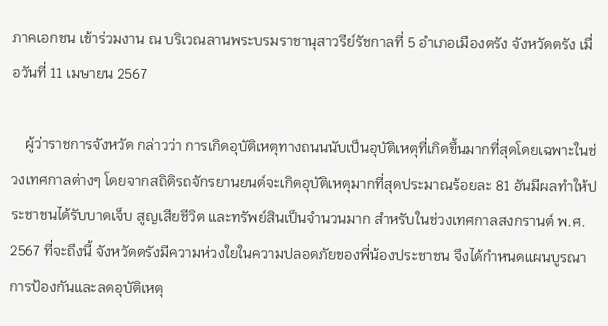ภาคเอกชน เข้าร่วมงาน ณ บริเวณลานพระบรมราชานุสาวรีย์รัชกาลที่ 5 อำเภอเมืองตรัง จังหวัดตรัง เมื่อวันที่ 11 เมษายน 2567

    ผู้ว่าราชการจังหวัด กล่าวว่า การเกิดอุบัติเหตุทางถนนนับเป็นอุบัติเหตุที่เกิดขึ้นมากที่สุดโดยเฉพาะในช่วงเทศกาลต่างๆ โดยจากสถิติรถจักรยานยนต์จะเกิดอุบัติเหตุมากที่สุดประมาณร้อยละ 81 อันมีผลทำให้ประชาชนได้รับบาดเจ็บ สูญเสียชีวิต และทรัพย์สินเป็นจำนวนมาก สำหรับในช่วงเทศกาลสงกรานต์ พ.ศ. 2567 ที่จะถึงนี้ จังหวัดตรังมีความห่วงใยในความปลอดภัยของพี่น้องประชาชน จึงได้กำหนดแผนบูรณาการป้องกันและลดอุบัติเหตุ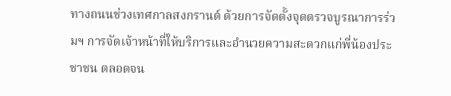ทางถนนช่วงเทศกาลสงกรานต์ ด้วยการจัดตั้งจุดตรวจบูรณาการร่วมฯ การจัดเจ้าหน้าที่ให้บริการและอำนวยความสะดวกแก่พี่น้องประชาชน ตลอดจน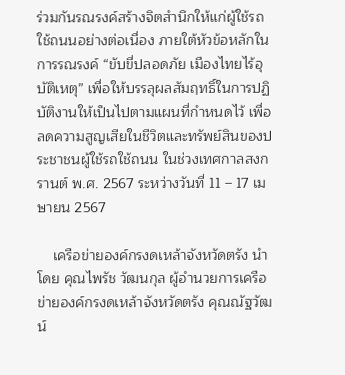ร่วมกันรณรงค์สร้างจิตสำนึกให้แก่ผู้ใช้รถใช้ถนนอย่างต่อเนื่อง ภายใต้หัวข้อหลักในการรณรงค์ “ขับขี่ปลอดภัย เมืองไทยไร้อุบัติเหตุ” เพื่อให้บรรลุผลสัมฤทธิ์ในการปฏิบัติงานให้เป็นไปตามแผนที่กำหนดไว้ เพื่อลดความสูญเสียในชีวิตและทรัพย์สินของประชาชนผู้ใช้รถใช้ถนน ในช่วงเทศกาลสงกรานต์ พ.ศ. 2567 ระหว่างวันที่ 11 – 17 เมษายน 2567

    เครือข่ายองค์กรงดเหล้าจังหวัดตรัง นำโดย คุณไพรัช วัฒนกุล ผู้อำนวยการเครือข่ายองค์กรงดเหล้าจังหวัดตรัง คุณณัฐวัฒน์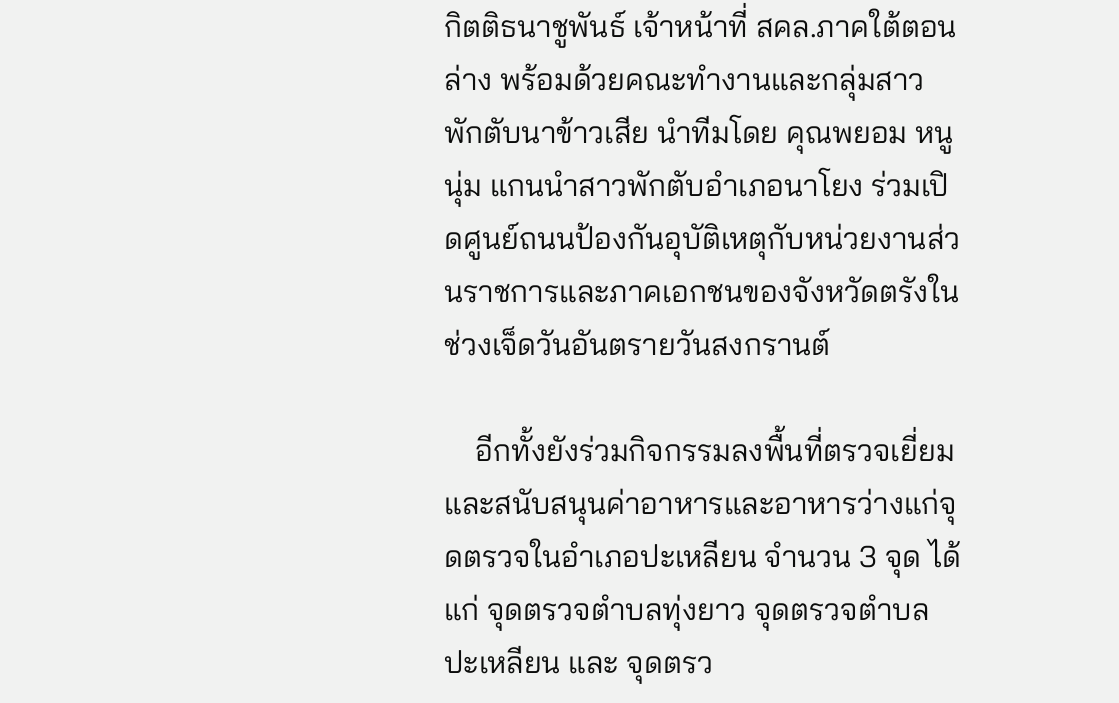กิตติธนาชูพันธ์ เจ้าหน้าที่ สคล.ภาคใต้ตอนล่าง พร้อมด้วยคณะทำงานและกลุ่มสาวพักตับนาข้าวเสีย นำทีมโดย คุณพยอม หนูนุ่ม แกนนำสาวพักตับอำเภอนาโยง ร่วมเปิดศูนย์ถนนป้องกันอุบัติเหตุกับหน่วยงานส่วนราชการและภาคเอกชนของจังหวัดตรังในช่วงเจ็ดวันอันตรายวันสงกรานต์

    อีกทั้งยังร่วมกิจกรรมลงพื้นที่ตรวจเยี่ยมและสนับสนุนค่าอาหารและอาหารว่างแก่จุดตรวจในอำเภอปะเหลียน จำนวน 3 จุด ได้แก่ จุดตรวจตำบลทุ่งยาว จุดตรวจตำบลปะเหลียน และ จุดตรว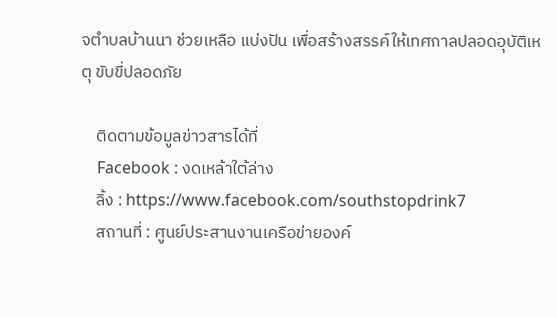จตำบลบ้านนา ช่วยเหลือ แบ่งปัน เพื่อสร้างสรรค์ให้เทศกาลปลอดอุบัติเหตุ ขับขี่ปลอดภัย

    ติดตามข้อมูลข่าวสารได้ที่
    Facebook : งดเหล้าใต้ล่าง
    ลิ้ง : https://www.facebook.com/southstopdrink7
    สถานที่ : ศูนย์ประสานงานเครือข่ายองค์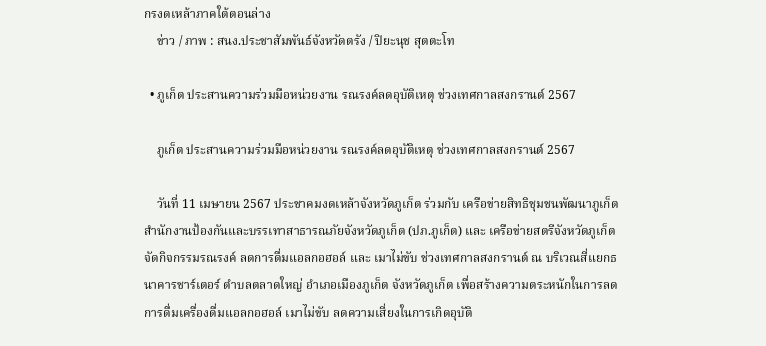กรงดเหล้าภาคใต้ตอนล่าง
    ข่าว / ภาพ : สนง.ประชาสัมพันธ์จังหวัดตรัง / ปิยะนุช สุตตะโท

  • ภูเก็ต ประสานความร่วมมือหน่วยงาน รณรงค์ลดอุบัติเหตุ ช่วงเทศกาลสงกรานต์ 2567

    ภูเก็ต ประสานความร่วมมือหน่วยงาน รณรงค์ลดอุบัติเหตุ ช่วงเทศกาลสงกรานต์ 2567

    วันที่ 11 เมษายน 2567 ประชาคมงดเหล้าจังหวัดภูเก็ต ร่วมกับ เครือข่ายสิทธิชุมชนพัฒนาภูเก็ต สำนักงานป้องกันและบรรเทาสาธารณภัยจังหวัดภูเก็ต (ปภ.ภูเก็ต) และ เครือข่ายสตรีจังหวัดภูเก็ต จัดกิจกรรมรณรงค์ ลดการดื่มแอลกอฮอล์ และ เมาไม่ขับ ช่วงเทศกาลสงกรานต์ ณ บริเวณสี่แยกธนาคารชาร์เตอร์ ตำบลตลาดใหญ่ อำเภอเมืองภูเก็ต จังหวัดภูเก็ต เพื่อสร้างความตระหนักในการลดการดื่มเครื่องดื่มแอลกอฮอล์ เมาไม่ขับ ลดความเสี่ยงในการเกิดอุบัติ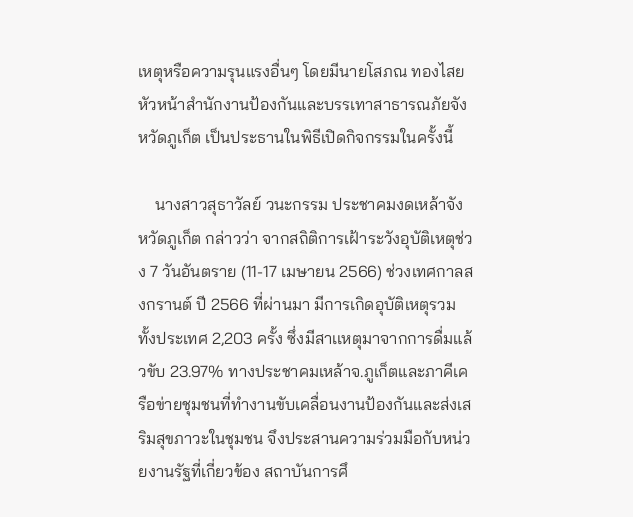เหตุหรือความรุนแรงอื่นๆ โดยมีนายโสภณ ทองไสย หัวหน้าสำนักงานป้องกันและบรรเทาสาธารณภัยจังหวัดภูเก็ต เป็นประธานในพิธีเปิดกิจกรรมในครั้งนี้

    นางสาวสุธาวัลย์ วนะกรรม ประชาคมงดเหล้าจังหวัดภูเก็ต กล่าวว่า จากสถิติการเฝ้าระวังอุบัติเหตุช่วง 7 วันอันตราย (11-17 เมษายน 2566) ช่วงเทศกาลสงกรานต์ ปี 2566 ที่ผ่านมา มีการเกิดอุบัติเหตุรวมทั้งประเทศ 2,203 ครั้ง ซึ่งมีสาเเหตุมาจากการดื่มแล้วขับ 23.97% ทางประชาคมเหล้าจ.ภูเก็ตและภาคีเครือข่ายชุมชนที่ทำงานขับเคลื่อนงานป้องกันและส่งเสริมสุขภาวะในชุมชน จึงประสานความร่วมมือกับหน่วยงานรัฐที่เกี่ยวข้อง สถาบันการศึ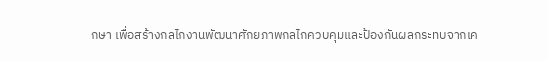กษา เพื่อสร้างกลไกงานพัฒนาศักยภาพกลไกควบคุมและป้องกันผลกระทบจากเค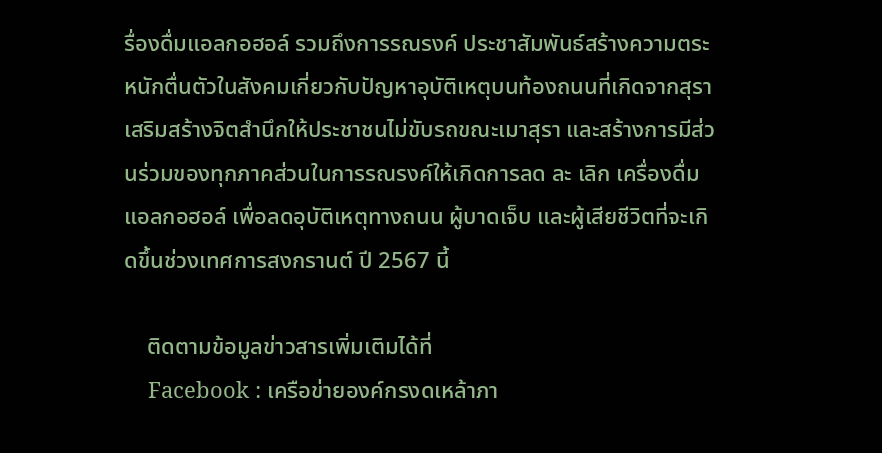รื่องดื่มแอลกอฮอล์ รวมถึงการรณรงค์ ประชาสัมพันธ์สร้างความตระหนักตื่นตัวในสังคมเกี่ยวกับปัญหาอุบัติเหตุบนท้องถนนที่เกิดจากสุรา เสริมสร้างจิตสำนึกให้ประชาชนไม่ขับรถขณะเมาสุรา และสร้างการมีส่วนร่วมของทุกภาคส่วนในการรณรงค์ให้เกิดการลด ละ เลิก เครื่องดื่มแอลกอฮอล์ เพื่อลดอุบัติเหตุทางถนน ผู้บาดเจ็บ และผู้เสียชีวิตที่จะเกิดขึ้นช่วงเทศการสงกรานต์ ปี 2567 นี้

    ติดตามข้อมูลข่าวสารเพิ่มเติมได้ที่
    Facebook : เครือข่ายองค์กรงดเหล้าภา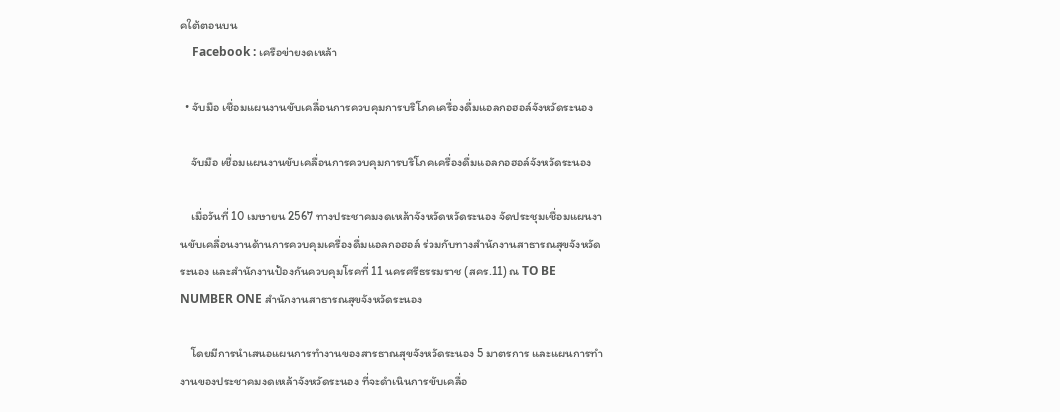คใต้ตอนบน
    Facebook : เครือข่ายงดเหล้า

  • จับมือ เชื่อมแผนงานขับเคลื่อนการควบคุมการบริโภคเครื่องดื่มแอลกอฮอล์จังหวัดระนอง

    จับมือ เชื่อมแผนงานขับเคลื่อนการควบคุมการบริโภคเครื่องดื่มแอลกอฮอล์จังหวัดระนอง

    เมื่อวันที่ 10 เมษายน 2567 ทางประชาคมงดเหล้าจังหวัดหวัดระนอง จัดประชุมเชื่อมแผนงานขับเคลื่อนงานด้านการควบคุมเครื่องดื่มแอลกอฮอล์ ร่วมกับทางสำนักงานสาธารณสุขจังหวัดระนอง และสำนักงานป้องกันควบคุมโรคที่ 11 นครศรีธรรมราช (สคร.11) ณ TO BE NUMBER ONE สำนักงานสาธารณสุขจังหวัดระนอง

    โดยมีการนำเสนอแผนการทำงานของสารธาณสุขจังหวัดระนอง 5 มาตรการ และแผนการทำงานของประชาคมงดเหล้าจังหวัดระนอง ที่จะดำเนินการขับเคลื่อ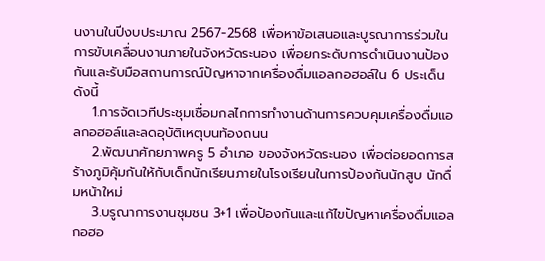นงานในปีงบประมาณ 2567-2568 เพื่อหาข้อเสนอและบูรณาการร่วมในการขับเคลื่อนงานภายในจังหวัดระนอง เพื่อยกระดับการดำเนินงานป้องกันและรับมือสถานการณ์ปัญหาจากเครื่องดื่มแอลกอฮอล์ใน 6 ประเด็น ดังนี้
    1.การจัดเวทีประชุมเชื่อมกลไกการทำงานด้านการควบคุมเครื่องดื่มแอลกอฮอล์และลดอุบัติเหตุบนท้องถนน
    2.พัฒนาศักยภาพครู 5 อำเภอ ของจังหวัดระนอง เพื่อต่อยอดการสร้างภูมิคุ้มกันให้กับเด็กนักเรียนภายในโรงเรียนในการป้องกันนักสูบ นักดื่มหน้าใหม่
    3.บรูณาการงานชุมชน 3+1 เพื่อป้องกันและแก้ไขปัญหาเครื่องดื่มแอลกอฮอ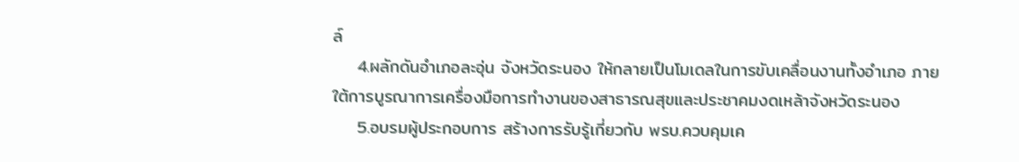ล์
    4.ผลักดันอำเภอละอุ่น จังหวัดระนอง ให้กลายเป็นโมเดลในการขับเคลื่อนงานทั้งอำเภอ ภายใต้การบูรณาการเครื่องมือการทำงานของสาธารณสุขและประชาคมงดเหล้าจังหวัดระนอง
    5.อบรมผู้ประกอบการ สร้างการรับรู้เกี่ยวกับ พรบ.ควบคุมเค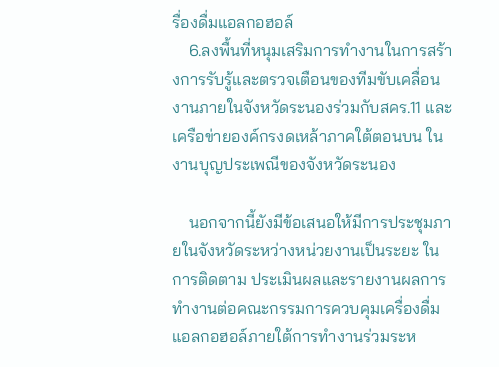รื่องดื่มแอลกอฮอล์
    6.ลงพื้นที่หนุมเสริมการทำงานในการสร้างการรับรู้และตรวจเตือนของทีมขับเคลื่อนงานภายในจังหวัดระนองร่วมกับสคร.11 และเครือข่ายองค์กรงดเหล้าภาคใต้ตอนบน ในงานบุญประเพณีของจังหวัดระนอง

    นอกจากนี้ยังมีข้อเสนอให้มีการประชุมภายในจังหวัดระหว่างหน่วยงานเป็นระยะ ในการติดตาม ประเมินผลและรายงานผลการทำงานต่อคณะกรรมการควบคุมเครื่องดื่มแอลกอฮอล์ภายใต้การทำงานร่วมระห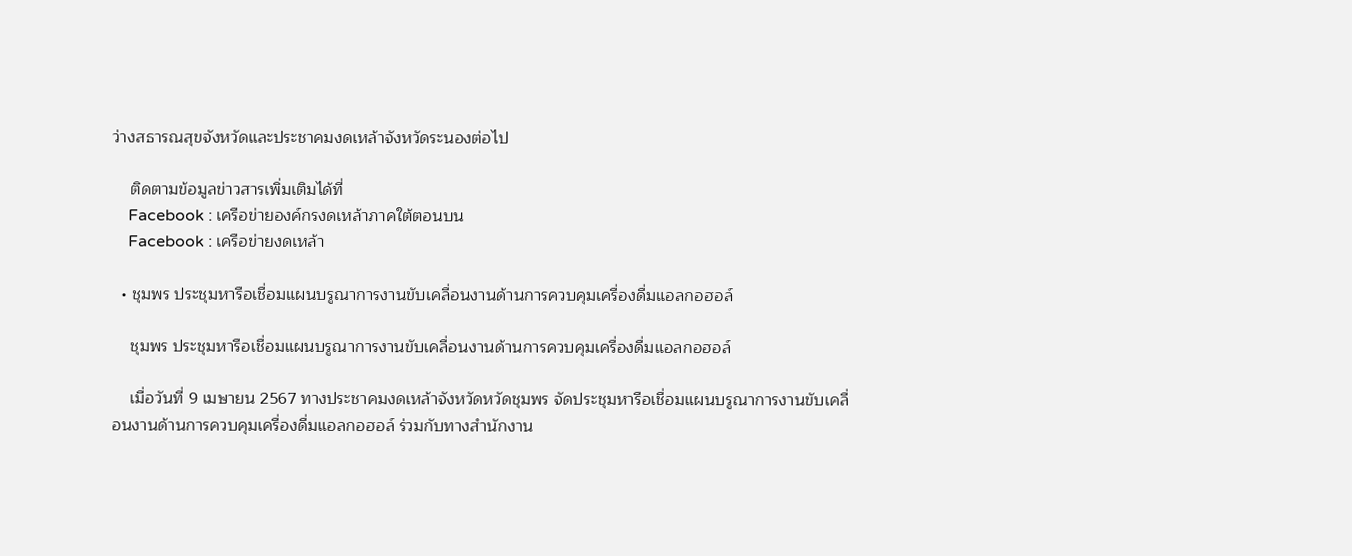ว่างสธารณสุขจังหวัดและประชาคมงดเหล้าจังหวัดระนองต่อไป

    ติดตามข้อมูลข่าวสารเพิ่มเติมได้ที่
    Facebook : เครือข่ายองค์กรงดเหล้าภาคใต้ตอนบน
    Facebook : เครือข่ายงดเหล้า

  • ชุมพร ประชุมหารือเชื่อมแผนบรูณาการงานขับเคลื่อนงานด้านการควบคุมเครื่องดื่มแอลกอฮอล์

    ชุมพร ประชุมหารือเชื่อมแผนบรูณาการงานขับเคลื่อนงานด้านการควบคุมเครื่องดื่มแอลกอฮอล์

    เมื่อวันที่ 9 เมษายน 2567 ทางประชาคมงดเหล้าจังหวัดหวัดชุมพร จัดประชุมหารือเชื่อมแผนบรูณาการงานขับเคลื่อนงานด้านการควบคุมเครื่องดื่มแอลกอฮอล์ ร่วมกับทางสำนักงาน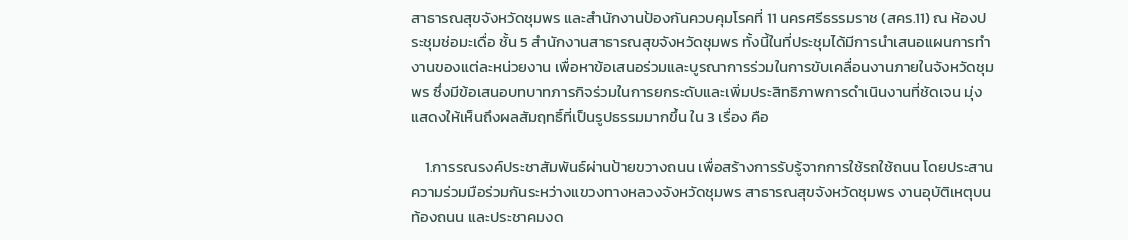สาธารณสุขจังหวัดชุมพร และสำนักงานป้องกันควบคุมโรคที่ 11 นครศรีธรรมราช (สคร.11) ณ ห้องประชุมช่อมะเดื่อ ชั้น 5 สำนักงานสาธารณสุขจังหวัดชุมพร ทั้งนี้ในที่ประชุมได้มีการนำเสนอแผนการทำงานของแต่ละหน่วยงาน เพื่อหาข้อเสนอร่วมและบูรณาการร่วมในการขับเคลื่อนงานภายในจังหวัดชุมพร ซึ่งมีข้อเสนอบทบาทภารกิจร่วมในการยกระดับและเพิ่มประสิทธิภาพการดำเนินงานที่ชัดเจน มุ่งแสดงให้เห็นถึงผลสัมฤทธิ์ที่เป็นรูปธรรมมากขึ้น ใน 3 เรื่อง คือ

    1.การรณรงค์ประชาสัมพันธ์ผ่านป้ายขวางถนน เพื่อสร้างการรับรู้จากการใช้รถใช้ถนน โดยประสานความร่วมมือร่วมกันระหว่างแขวงทางหลวงจังหวัดชุมพร สาธารณสุขจังหวัดชุมพร งานอุบัติเหตุบนท้องถนน และประชาคมงด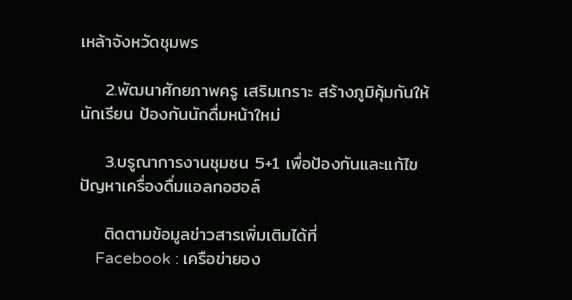เหล้าจังหวัดชุมพร

    2.พัฒนาศักยภาพครู เสริมเกราะ สร้างภูมิคุ้มกันให้นักเรียน ป้องกันนักดื่มหน้าใหม่

    3.บรูณาการงานชุมชน 5+1 เพื่อป้องกันและแก้ไขปัญหาเครื่องดื่มแอลกอฮอล์

    ติดตามข้อมูลข่าวสารเพิ่มเติมได้ที่
    Facebook : เครือข่ายอง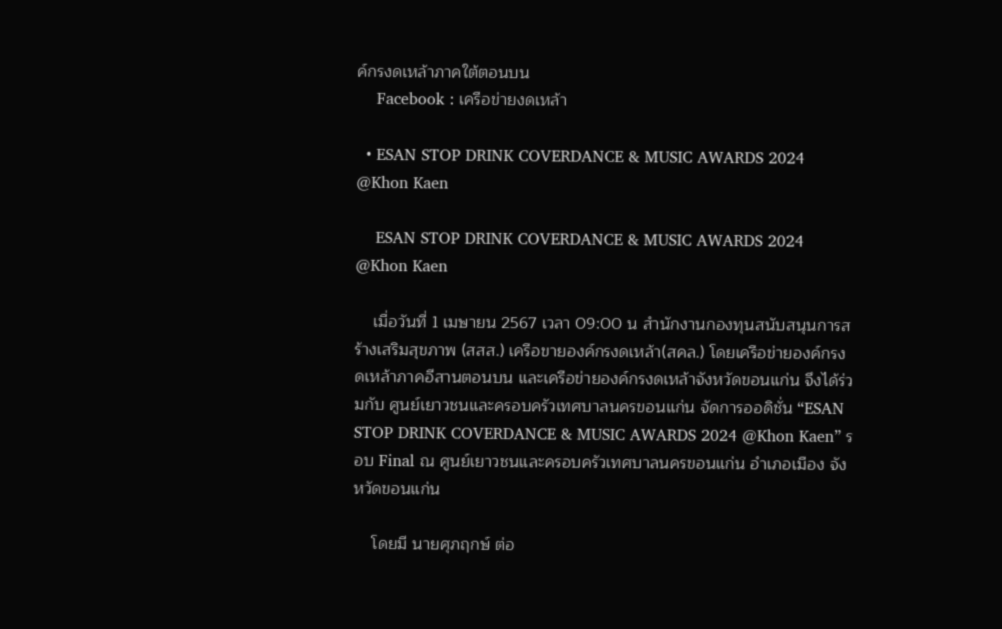ค์กรงดเหล้าภาคใต้ตอนบน
    Facebook : เครือข่ายงดเหล้า

  • ESAN STOP DRINK COVERDANCE & MUSIC AWARDS 2024 @Khon Kaen

    ESAN STOP DRINK COVERDANCE & MUSIC AWARDS 2024 @Khon Kaen

    เมื่อวันที่ 1 เมษายน 2567 เวลา 09:00 น สำนักงานกองทุนสนับสนุนการสร้างเสริมสุขภาพ (สสส.) เครือขายองค์กรงดเหล้า(สคล.) โดยเครือข่ายองค์กรงดเหล้าภาคอีสานตอนบน และเครือข่ายองค์กรงดเหล้าจังหวัดขอนแก่น จึงได้ร่วมกับ ศูนย์เยาวชนและครอบครัวเทศบาลนครขอนแก่น จัดการออดิชั่น “ESAN STOP DRINK COVERDANCE & MUSIC AWARDS 2024 @Khon Kaen” รอบ Final ณ ศูนย์เยาวชนและครอบครัวเทศบาลนครขอนแก่น อำเภอเมือง จังหวัดขอนแก่น

    โดยมี นายศุภฤกษ์ ต่อ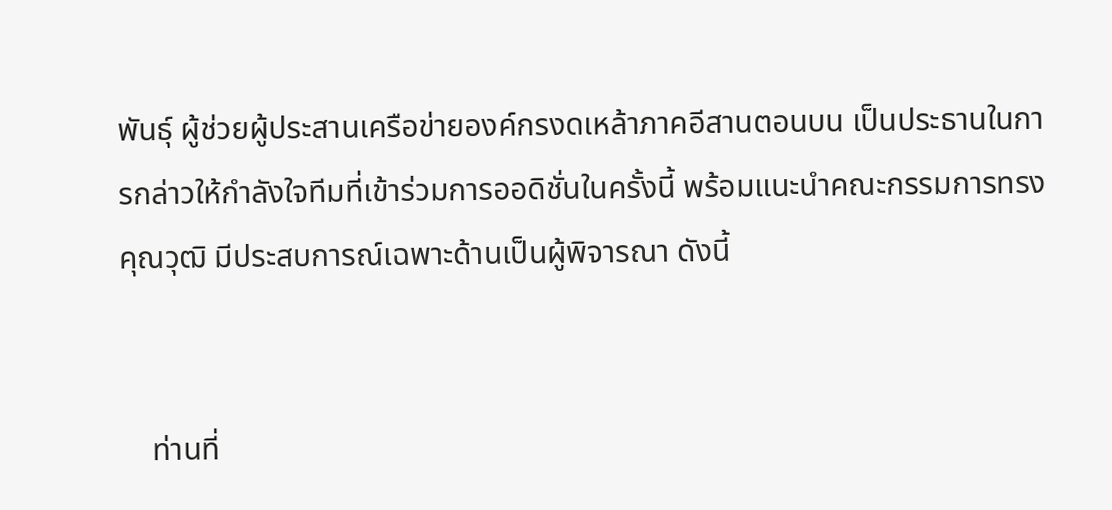พันธุ์ ผู้ช่วยผู้ประสานเครือข่ายองค์กรงดเหล้าภาคอีสานตอนบน เป็นประธานในการกล่าวให้กำลังใจทีมที่เข้าร่วมการออดิชั่นในครั้งนี้ พร้อมแนะนำคณะกรรมการทรงคุณวุฒิ มีประสบการณ์เฉพาะด้านเป็นผู้พิจารณา ดังนี้


    ท่านที่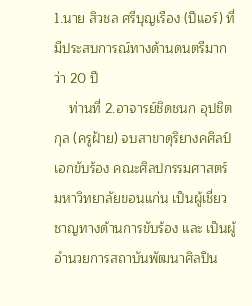1.นาย สิวชล ศรีบุญเรือง (ปีแอร์) ที่มีประสบการณ์ทางด้านดนตรีมากว่า 20 ปี
    ท่านที่ 2.อาจารย์ชิดชนก อุปชิตกุล (ครูฝ้าย) จบสาขาดุริยางคศิลป์ เอกขับร้อง คณะศิลปกรรมศาสตร์ มหาวิทยาลัยขอนแก่น เป็นผู้เชี่ยวชาญทางด้านการขับร้อง และ เป็นผู้อำนวยการสถาบันพัฒนาศิลปิน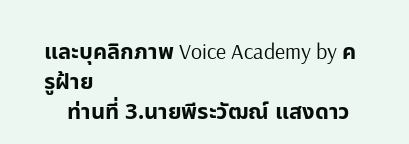และบุคลิกภาพ Voice Academy by ครูฝ้าย
    ท่านที่ 3.นายพีระวัฒณ์ แสงดาว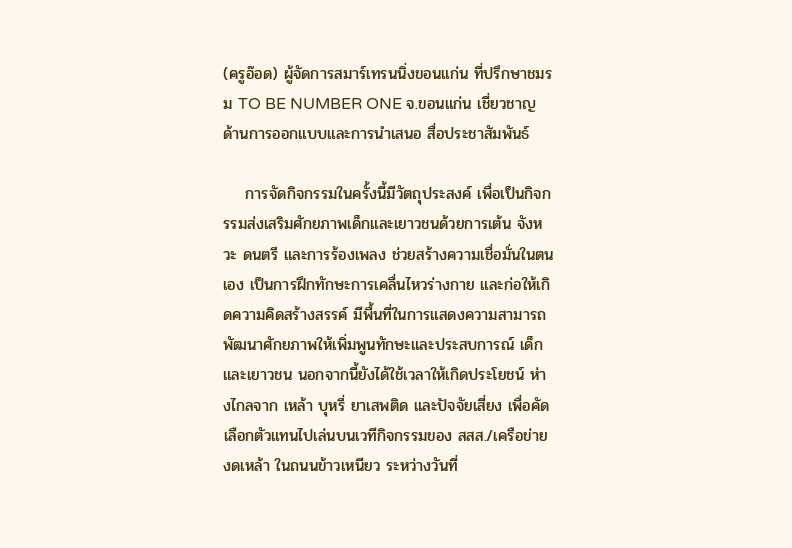(ครูอ๊อด) ผู้จัดการสมาร์เทรนนิ่งขอนแก่น ที่ปรึกษาชมรม TO BE NUMBER ONE จ.ขอนแก่น เชี่ยวชาญด้านการออกแบบและการนำเสนอ สื่อประชาสัมพันธ์

    การจัดกิจกรรมในครั้งนี้มีวัตถุประสงค์ เพื่อเป็นกิจกรรมส่งเสริมศักยภาพเด็กและเยาวชนด้วยการเต้น จังหวะ ดนตรี และการร้องเพลง ช่วยสร้างความเชื่อมั่นในตนเอง เป็นการฝึกทักษะการเคลื่นไหวร่างกาย และก่อให้เกิดความคิดสร้างสรรค์ มีพื้นที่ในการแสดงความสามารถ พัฒนาศักยภาพให้เพิ่มพูนทักษะและประสบการณ์ เด็กและเยาวชน นอกจากนี้ยังได้ใช้เวลาให้เกิดประโยชน์ ห่างไกลจาก เหล้า บุหรี่ ยาเสพติด และปัจจัยเสี่ยง เพื่อคัดเลือกตัวแทนไปเล่นบนเวทีกิจกรรมของ สสส./เครือข่ายงดเหล้า ในถนนข้าวเหนียว ระหว่างวันที่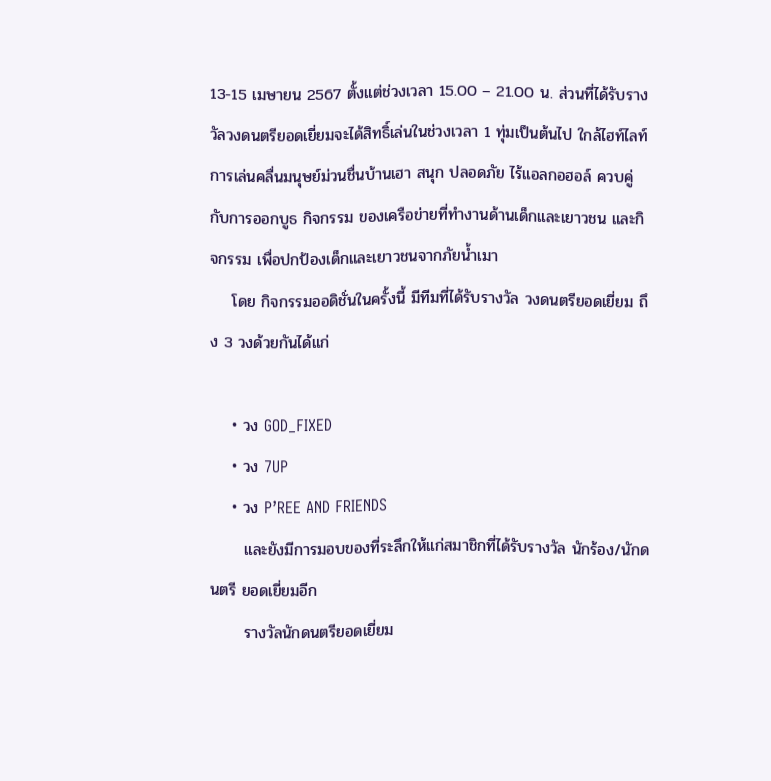13-15 เมษายน 2567 ตั้งแต่ช่วงเวลา 15.00 – 21.00 น. ส่วนที่ได้รับรางวัลวงดนตรียอดเยี่ยมจะได้สิทธิ์เล่นในช่วงเวลา 1 ทุ่มเป็นต้นไป ใกล้ไฮท์ไลท์การเล่นคลื่นมนุษย์ม่วนชื่นบ้านเฮา สนุก ปลอดภัย ไร้แอลกอฮอล์ ควบคู่กับการออกบูธ กิจกรรม ของเครือข่ายที่ทำงานด้านเด็กและเยาวชน และกิจกรรม เพื่อปกป้องเด็กและเยาวชนจากภัยน้ำเมา
    โดย กิจกรรมออดิชั่นในครั้งนี้ มีทีมที่ได้รับรางวัล วงดนตรียอดเยี่ยม ถึง 3 วงด้วยกันได้แก่

    • วง GOD_FIXED
    • วง 7UP
    • วง P’REE AND FRIENDS
      และยังมีการมอบของที่ระลึกให้แก่สมาชิกที่ได้รับรางวัล นักร้อง/นักดนตรี ยอดเยี่ยมอีก
      รางวัลนักดนตรียอดเยี่ยม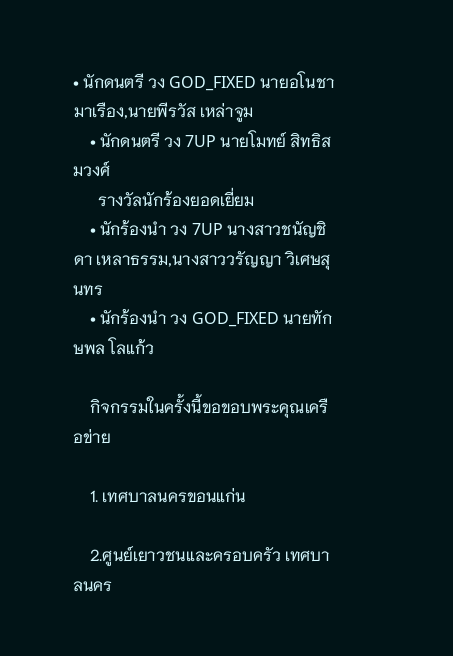• นักดนตรี วง GOD_FIXED นายอโนชา มาเรือง,นายพีรวัส เหล่าจูม
    • นักดนตรี วง 7UP นายโมทย์ สิทธิสมวงศ์
      รางวัลนักร้องยอดเยี่ยม
    • นักร้องนำ วง 7UP นางสาวชนัญชิดา เหลาธรรม,นางสาววรัญญา วิเศษสุนทร
    • นักร้องนำ วง GOD_FIXED นายทักษพล โลแก้ว

    กิจกรรมในครั้งนี้ขอขอบพระคุณเครือข่าย

    1. เทศบาลนครขอนแก่น

    2.ศูนย์เยาวชนและครอบครัว เทศบาลนคร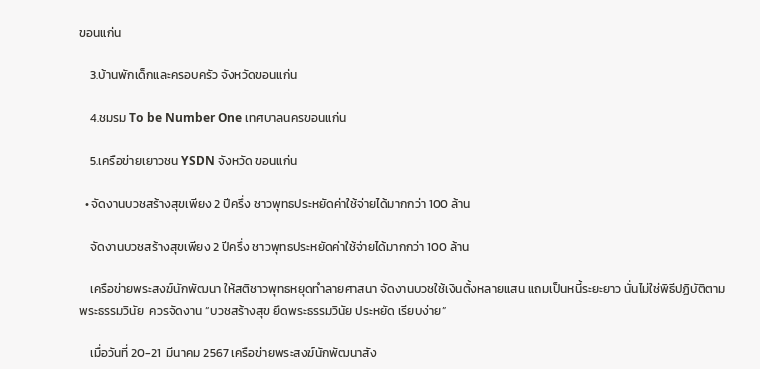ขอนแก่น

    3.บ้านพักเด็กและครอบครัว จังหวัดขอนแก่น

    4.ชมรม To be Number One เทศบาลนครขอนแก่น

    5.เครือข่ายเยาวชน YSDN จังหวัด ขอนแก่น

  • จัดงานบวชสร้างสุขเพียง 2 ปีครึ่ง ชาวพุทธประหยัดค่าใช้จ่ายได้มากกว่า 100 ล้าน

    จัดงานบวชสร้างสุขเพียง 2 ปีครึ่ง ชาวพุทธประหยัดค่าใช้จ่ายได้มากกว่า 100 ล้าน

    เครือข่ายพระสงฆ์นักพัฒนา ให้สติชาวพุทธหยุดทำลายศาสนา จัดงานบวชใช้เงินตั้งหลายแสน แถมเป็นหนี้ระยะยาว นั่นไม่ใช่พิธีปฏิบัติตามพระธรรมวินัย  ควรจัดงาน “บวชสร้างสุข ยึดพระธรรมวินัย ประหยัด เรียบง่าย”

    เมื่อวันที่ 20-21  มีนาคม 2567 เครือข่ายพระสงฆ์นักพัฒนาสัง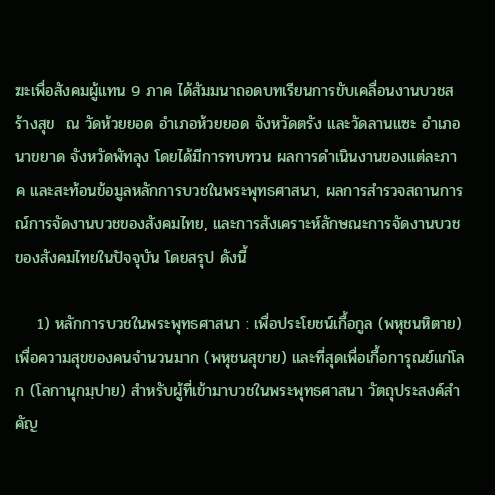ฆะเพื่อสังคมผู้แทน 9 ภาค ได้สัมมนาถอดบทเรียนการขับเคลื่อนงานบวชสร้างสุข  ณ วัดห้วยยอด อำเภอห้วยยอด จังหวัดตรัง และวัดลานแซะ อำเภอนาขยาด จังหวัดพัทลุง โดยได้มีการทบทวน ผลการดำเนินงานของแต่ละภาค และสะท้อนข้อมูลหลักการบวชในพระพุทธศาสนา, ผลการสำรวจสถานการณ์การจัดงานบวชของสังคมไทย, และการสังเคราะห์ลักษณะการจัดงานบวชของสังคมไทยในปัจจุบัน โดยสรุป ดังนี้

    1) หลักการบวชในพระพุทธศาสนา : เพื่อประโยชน์เกื้อกูล (พหุชนหิตาย) เพื่อความสุขของคนจำนวนมาก (พหุชนสุขาย) และที่สุดเพื่อเกื้อการุณย์แก่โลก (โลกานุกมฺปาย) สำหรับผู้ที่เข้ามาบวชในพระพุทธศาสนา วัตถุประสงค์สำคัญ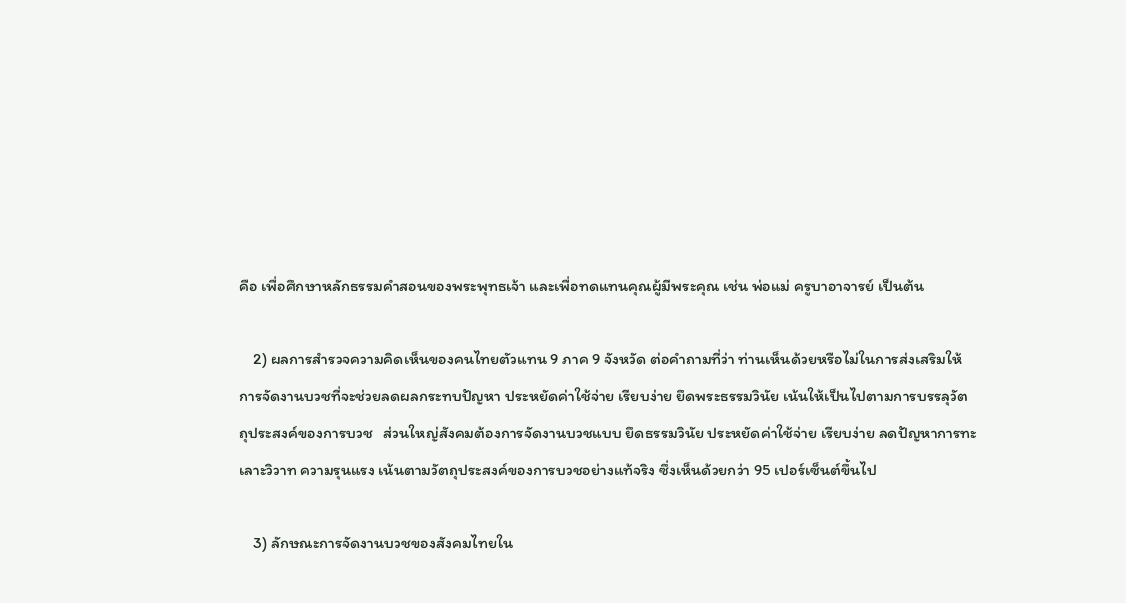คือ เพื่อศึกษาหลักธรรมคำสอนของพระพุทธเจ้า และเพื่อทดแทนคุณผู้มีพระคุณ เช่น พ่อแม่ ครูบาอาจารย์ เป็นต้น

    2) ผลการสำรวจความคิดเห็นของคนไทยตัวแทน 9 ภาค 9 จังหวัด ต่อคำถามที่ว่า ท่านเห็นด้วยหรือไม่ในการส่งเสริมให้การจัดงานบวชที่จะช่วยลดผลกระทบปัญหา ประหยัดค่าใช้จ่าย เรียบง่าย ยึดพระธรรมวินัย เน้นให้เป็นไปตามการบรรลุวัตถุประสงค์ของการบวช   ส่วนใหญ่สังคมต้องการจัดงานบวชแบบ ยึดธรรมวินัย ประหยัดค่าใช้จ่าย เรียบง่าย ลดปัญหาการทะเลาะวิวาท ความรุนแรง เน้นตามวัตถุประสงค์ของการบวชอย่างแท้จริง ซึ่งเห็นด้วยกว่า 95 เปอร์เซ็นต์ขึ้นไป

    3) ลักษณะการจัดงานบวชของสังคมไทยใน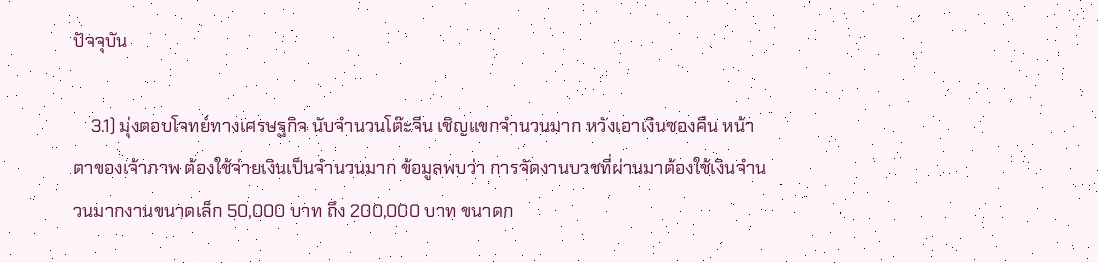ปัจจุบัน

    3.1) มุ่งตอบโจทย์ทางเศรษฐกิจ นับจำนวนโต๊ะจีน เชิญแขกจำนวนมาก หวังเอาเงินซองคืน หน้าตาของเจ้าภาพ ต้องใช้จ่ายเงินเป็นจำนวนมาก ข้อมูลพบว่า การจัดงานบวชที่ผ่านมาต้องใช้เงินจำนวนมากงานขนาดเล็ก 50,000 บาท ถึง 200,000 บาท ขนาดก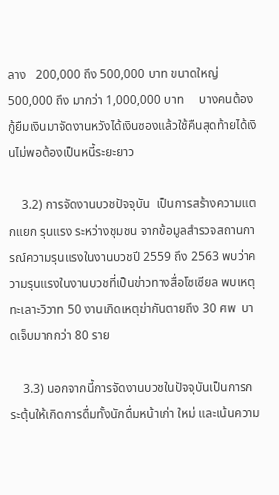ลาง   200,000 ถึง 500,000 บาท ขนาดใหญ่ 500,000 ถึง มากว่า 1,000,000 บาท     บางคนต้องกู้ยืมเงินมาจัดงานหวังได้เงินซองแล้วใช้คืนสุดท้ายได้เงินไม่พอต้องเป็นหนี้ระยะยาว

    3.2) การจัดงานบวชปัจจุบัน  เป็นการสร้างความแตกแยก รุนแรง ระหว่างชุมชน จากข้อมูลสำรวจสถานการณ์ความรุนแรงในงานบวชปี 2559 ถึง 2563 พบว่าความรุนแรงในงานบวชที่เป็นข่าวทางสื่อโซเซียล พบเหตุทะเลาะวิวาท 50 งานเกิดเหตุฆ่ากันตายถึง 30 ศพ  บาดเจ็บมากกว่า 80 ราย

    3.3) นอกจากนี้การจัดงานบวชในปัจจุบันเป็นการกระตุ้นให้เกิดการดื่มทั้งนักดื่มหน้าเก่า ใหม่ และเน้นความ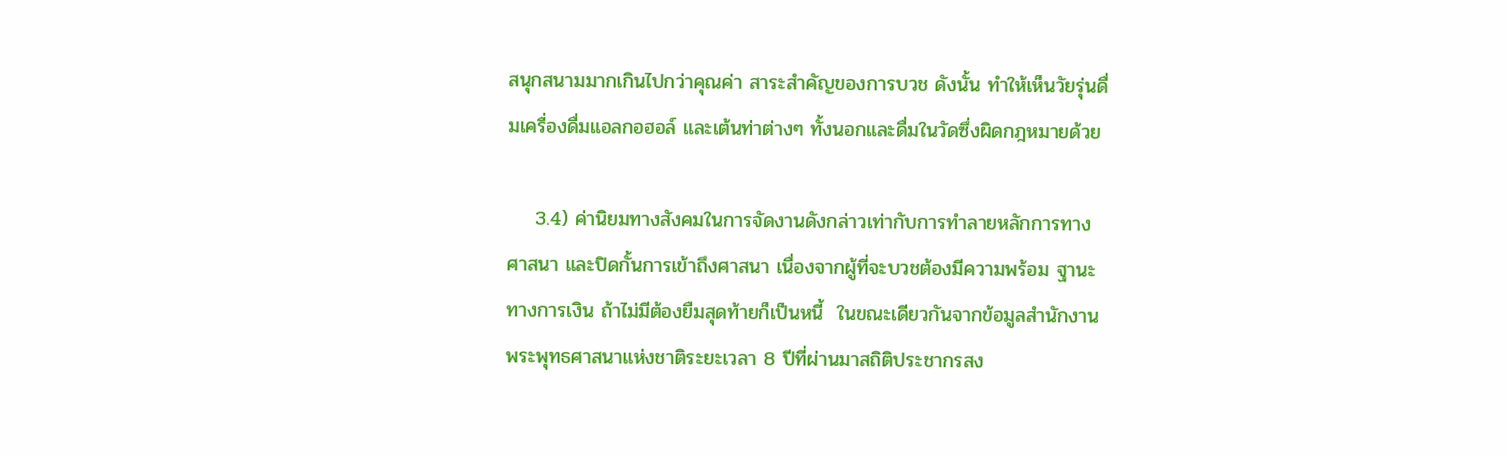สนุกสนามมากเกินไปกว่าคุณค่า สาระสำคัญของการบวช ดังนั้น ทำให้เห็นวัยรุ่นดื่มเครื่องดื่มแอลกอฮอล์ และเต้นท่าต่างๆ ทั้งนอกและดื่มในวัดซึ่งผิดกฎหมายด้วย

    3.4) ค่านิยมทางสังคมในการจัดงานดังกล่าวเท่ากับการทำลายหลักการทางศาสนา และปิดกั้นการเข้าถึงศาสนา เนื่องจากผู้ที่จะบวชต้องมีความพร้อม ฐานะทางการเงิน ถ้าไม่มีต้องยืมสุดท้ายก็เป็นหนี้  ในขณะเดียวกันจากข้อมูลสำนักงานพระพุทธศาสนาแห่งชาติระยะเวลา 8 ปีที่ผ่านมาสถิติประชากรสง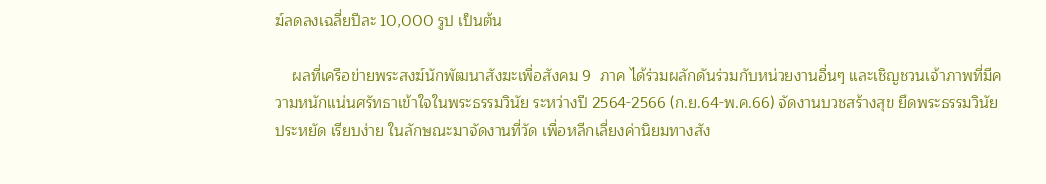ฆ์ลดลงเฉลี่ยปีละ 10,000 รูป เป็นต้น

    ผลที่เครือข่ายพระสงฆ์นักพัฒนาสังฆะเพื่อสังคม 9  ภาค ได้ร่วมผลักดันร่วมกับหน่วยงานอื่นๆ และเชิญชวนเจ้าภาพที่มีความหนักแน่นศรัทธาเข้าใจในพระธรรมวินัย ระหว่างปี 2564-2566 (ก.ย.64-พ.ค.66) จัดงานบวชสร้างสุข ยึดพระธรรมวินัย ประหยัด เรียบง่าย ในลักษณะมาจัดงานที่วัด เพื่อหลีกเลี่ยงค่านิยมทางสัง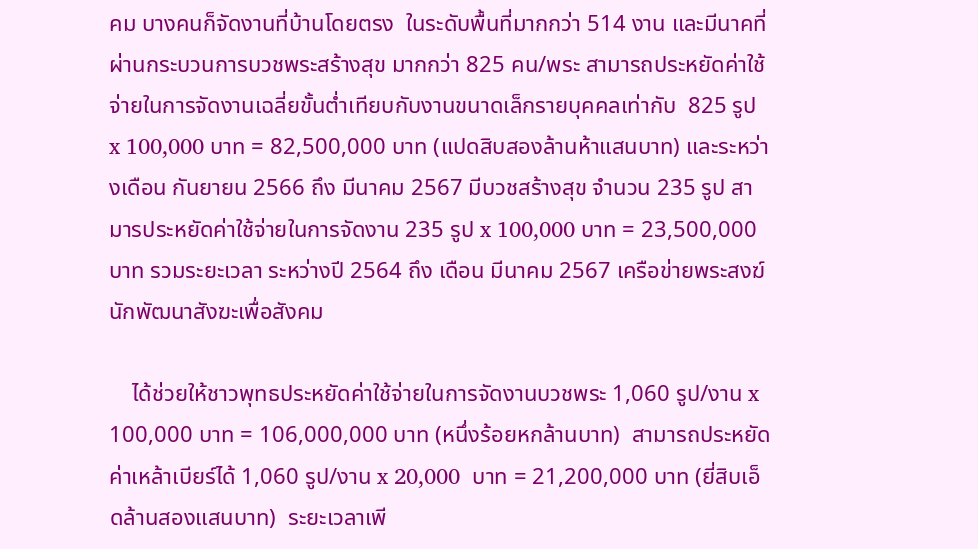คม บางคนก็จัดงานที่บ้านโดยตรง  ในระดับพื้นที่มากกว่า 514 งาน และมีนาคที่ผ่านกระบวนการบวชพระสร้างสุข มากกว่า 825 คน/พระ สามารถประหยัดค่าใช้จ่ายในการจัดงานเฉลี่ยขั้นต่ำเทียบกับงานขนาดเล็กรายบุคคลเท่ากับ  825 รูป  x 100,000 บาท = 82,500,000 บาท (แปดสิบสองล้านห้าแสนบาท) และระหว่างเดือน กันยายน 2566 ถึง มีนาคม 2567 มีบวชสร้างสุข จำนวน 235 รูป สามารประหยัดค่าใช้จ่ายในการจัดงาน 235 รูป x 100,000 บาท = 23,500,000 บาท รวมระยะเวลา ระหว่างปี 2564 ถึง เดือน มีนาคม 2567 เครือข่ายพระสงฆ์นักพัฒนาสังฆะเพื่อสังคม

    ได้ช่วยให้ชาวพุทธประหยัดค่าใช้จ่ายในการจัดงานบวชพระ 1,060 รูป/งาน x 100,000 บาท = 106,000,000 บาท (หนึ่งร้อยหกล้านบาท)  สามารถประหยัดค่าเหล้าเบียร์ได้ 1,060 รูป/งาน x 20,000  บาท = 21,200,000 บาท (ยี่สิบเอ็ดล้านสองแสนบาท)  ระยะเวลาเพี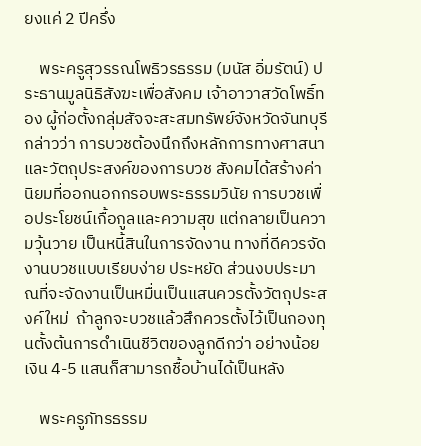ยงแค่ 2 ปีครึ่ง

    พระครูสุวรรณโพธิวรธรรม (มนัส อิ่มรัตน์) ประธานมูลนิธิสังฆะเพื่อสังคม เจ้าอาวาสวัดโพธิ์ทอง ผู้ก่อตั้งกลุ่มสัจจะสะสมทรัพย์จังหวัดจันทบุรี กล่าวว่า การบวชต้องนึกถึงหลักการทางศาสนา และวัตถุประสงค์ของการบวช สังคมได้สร้างค่านิยมที่ออกนอกกรอบพระธรรมวินัย การบวชเพื่อประโยชน์เกื้อกูลและความสุข แต่กลายเป็นความวุ้นวาย เป็นหนี้สินในการจัดงาน ทางที่ดีควรจัดงานบวชแบบเรียบง่าย ประหยัด ส่วนงบประมาณที่จะจัดงานเป็นหมื่นเป็นแสนควรตั้งวัตถุประสงค์ใหม่  ถ้าลูกจะบวชแล้วสึกควรตั้งไว้เป็นกองทุนตั้งต้นการดำเนินชีวิตของลูกดีกว่า อย่างน้อยเงิน 4-5 แสนก็สามารถชื้อบ้านได้เป็นหลัง

    พระครูภัทรธรรม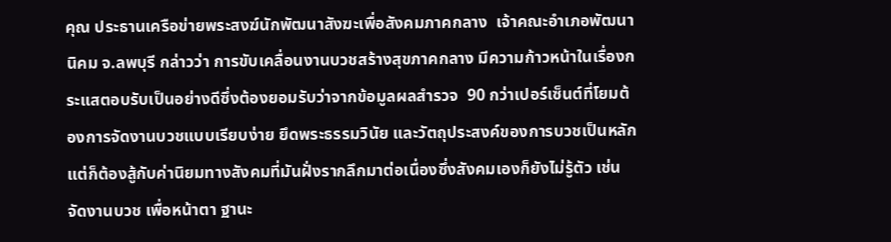คุณ ประธานเครือข่ายพระสงฆ์นักพัฒนาสังฆะเพื่อสังคมภาคกลาง  เจ้าคณะอำเภอพัฒนานิคม จ.ลพบุรี กล่าวว่า การขับเคลื่อนงานบวชสร้างสุขภาคกลาง มีความก้าวหน้าในเรื่องกระแสตอบรับเป็นอย่างดีซึ่งต้องยอมรับว่าจากข้อมูลผลสำรวจ  90 กว่าเปอร์เซ็นต์ที่โยมต้องการจัดงานบวชแบบเรียบง่าย ยึดพระธรรมวินัย และวัตถุประสงค์ของการบวชเป็นหลัก แต่ก็ต้องสู้กับค่านิยมทางสังคมที่มันฝั่งรากลึกมาต่อเนื่องซึ่งสังคมเองก็ยังไม่รู้ตัว เช่น จัดงานบวช เพื่อหน้าตา ฐานะ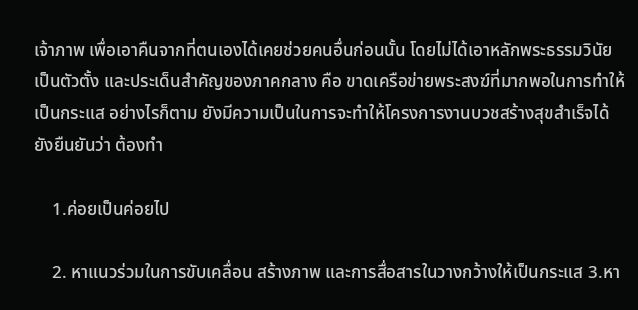เจ้าภาพ เพื่อเอาคืนจากที่ตนเองได้เคยช่วยคนอื่นก่อนนั้น โดยไม่ได้เอาหลักพระธรรมวินัยเป็นตัวตั้ง และประเด็นสำคัญของภาคกลาง คือ ขาดเครือข่ายพระสงฆ์ที่มากพอในการทำให้เป็นกระแส อย่างไรก็ตาม ยังมีความเป็นในการจะทำให้โครงการงานบวชสร้างสุขสำเร็จได้ ยังยืนยันว่า ต้องทำ

    1.ค่อยเป็นค่อยไป

    2. หาแนวร่วมในการขับเคลื่อน สร้างภาพ และการสื่อสารในวางกว้างให้เป็นกระแส 3.หา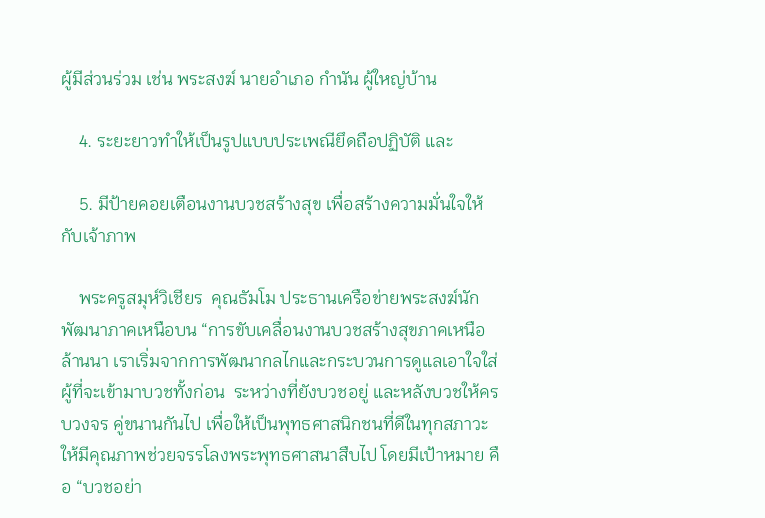ผู้มีส่วนร่วม เช่น พระสงฆ์ นายอำเภอ กำนัน ผู้ใหญ่บ้าน

    4. ระยะยาวทำให้เป็นรูปแบบประเพณียึดถือปฏิบัติ และ

    5. มีป้ายคอยเตือนงานบวชสร้างสุข เพื่อสร้างความมั่นใจให้กับเจ้าภาพ

    พระครูสมุห์วิเชียร  คุณธัมโม ประธานเครือข่ายพระสงฆ์นักพัฒนาภาคเหนือบน “การขับเคลื่อนงานบวชสร้างสุขภาคเหนือล้านนา เราเริ่มจากการพัฒนากลไกและกระบวนการดูแลเอาใจใส่ผู้ที่จะเข้ามาบวชทั้งก่อน  ระหว่างที่ยังบวชอยู่ และหลังบวชให้ครบวงจร คู่ขนานกันไป เพื่อให้เป็นพุทธศาสนิกชนที่ดีในทุกสภาวะ ให้มีคุณภาพช่วยจรรโลงพระพุทธศาสนาสืบไป โดยมีเป้าหมาย คือ “บวชอย่า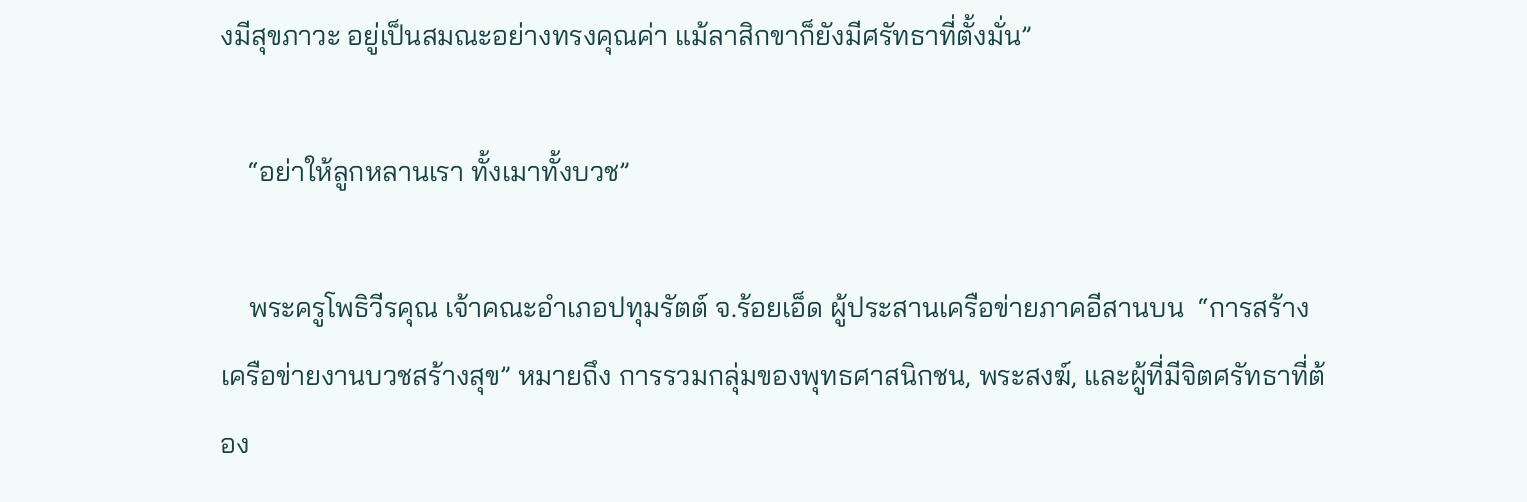งมีสุขภาวะ อยู่เป็นสมณะอย่างทรงคุณค่า แม้ลาสิกขาก็ยังมีศรัทธาที่ตั้งมั่น”

    “อย่าให้ลูกหลานเรา ทั้งเมาทั้งบวช”

    พระครูโพธิวีรคุณ เจ้าคณะอำเภอปทุมรัตต์ จ.ร้อยเอ็ด ผู้ประสานเครือข่ายภาคอีสานบน  “การสร้างเครือข่ายงานบวชสร้างสุข” หมายถึง การรวมกลุ่มของพุทธศาสนิกชน, พระสงฆ์, และผู้ที่มีจิตศรัทธาที่ต้อง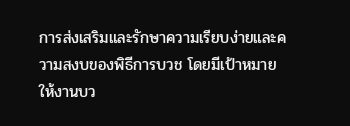การส่งเสริมและรักษาความเรียบง่ายและความสงบของพิธีการบวช โดยมีเป้าหมายให้งานบว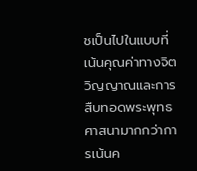ชเป็นไปในแบบที่เน้นคุณค่าทางจิตวิญญาณและการสืบทอดพระพุทธศาสนามากกว่าการเน้นค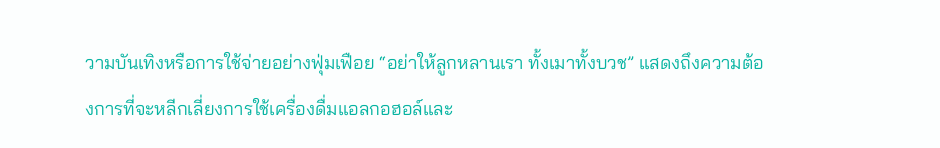วามบันเทิงหรือการใช้จ่ายอย่างฟุ่มเฟือย “อย่าให้ลูกหลานเรา ทั้งเมาทั้งบวช” แสดงถึงความต้องการที่จะหลีกเลี่ยงการใช้เครื่องดื่มแอลกอฮอล์และ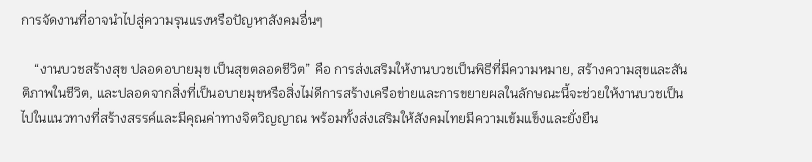การจัดงานที่อาจนำไปสู่ความรุนแรงหรือปัญหาสังคมอื่นๆ

    “งานบวชสร้างสุข ปลอดอบายมุข เป็นสุขตลอดชีวิต” คือ การส่งเสริมให้งานบวชเป็นพิธีที่มีความหมาย, สร้างความสุขและสันติภาพในชีวิต, และปลอดจากสิ่งที่เป็นอบายมุขหรือสิ่งไม่ดีการสร้างเครือข่ายและการขยายผลในลักษณะนี้จะช่วยให้งานบวชเป็นไปในแนวทางที่สร้างสรรค์และมีคุณค่าทางจิตวิญญาณ พร้อมทั้งส่งเสริมให้สังคมไทยมีความเข้มแข็งและยั่งยืน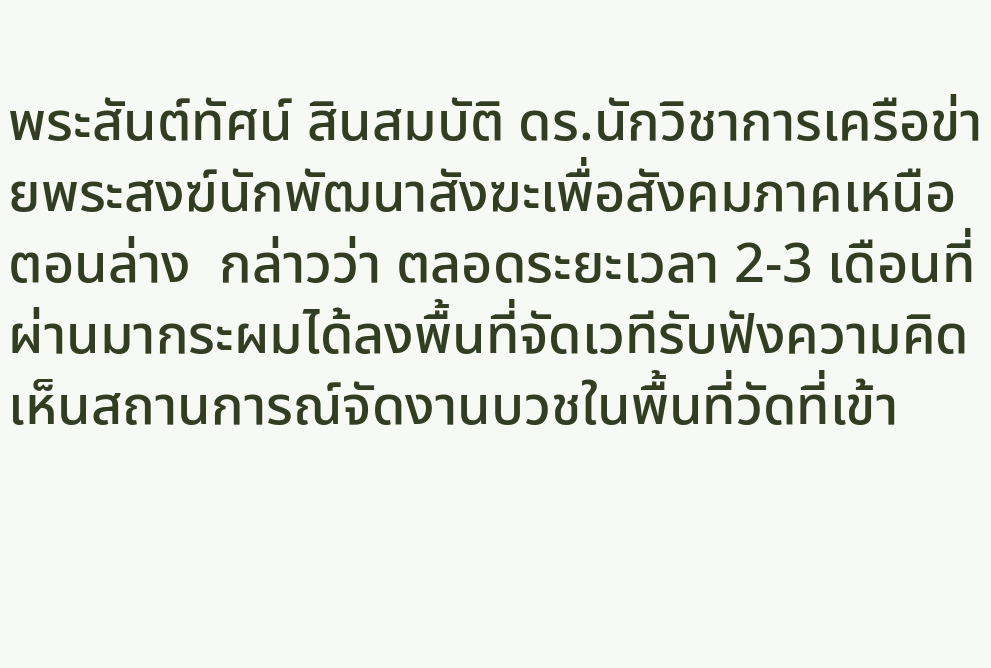พระสันต์ทัศน์ สินสมบัติ ดร.นักวิชาการเครือข่ายพระสงฆ์นักพัฒนาสังฆะเพื่อสังคมภาคเหนือตอนล่าง  กล่าวว่า ตลอดระยะเวลา 2-3 เดือนที่ผ่านมากระผมได้ลงพื้นที่จัดเวทีรับฟังความคิดเห็นสถานการณ์จัดงานบวชในพื้นที่วัดที่เข้า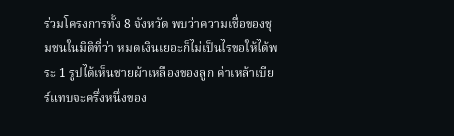ร่วมโครงการทั้ง 8 จังหวัด พบว่าความเชื่อของชุมชนในมิติที่ว่า หมดเงินเยอะก็ไม่เป็นไรขอให้ได้พระ 1 รูปได้เห็นชายผ้าเหลืองของลูก ค่าเหล้าเบียร์แทบจะครึ่งหนึ่งของ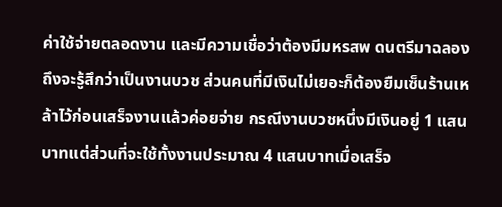ค่าใช้จ่ายตลอดงาน และมีความเชื่อว่าต้องมีมหรสพ ดนตรีมาฉลองถึงจะรู้สึกว่าเป็นงานบวช ส่วนคนที่มีเงินไม่เยอะก็ต้องยืมเซ็นร้านเหล้าไว้ก่อนเสร็จงานแล้วค่อยจ่าย กรณีงานบวชหนึ่งมีเงินอยู่ 1 แสนบาทแต่ส่วนที่จะใช้ทั้งงานประมาณ 4 แสนบาทเมื่อเสร็จ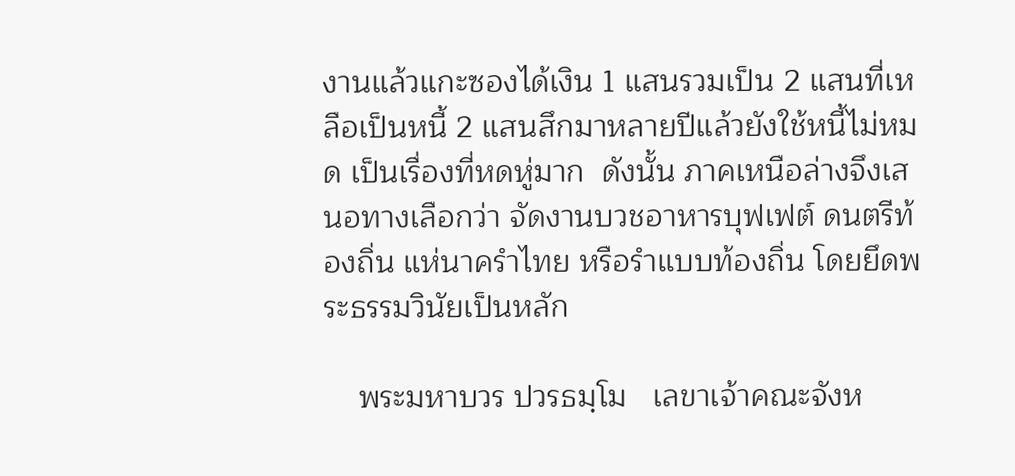งานแล้วแกะซองได้เงิน 1 แสนรวมเป็น 2 แสนที่เหลือเป็นหนี้ 2 แสนสึกมาหลายปีแล้วยังใช้หนี้ไม่หมด เป็นเรื่องที่หดหู่มาก  ดังนั้น ภาคเหนือล่างจึงเสนอทางเลือกว่า จัดงานบวชอาหารบุฟเฟต์ ดนตรีท้องถิ่น แห่นาครำไทย หรือรำแบบท้องถิ่น โดยยึดพระธรรมวินัยเป็นหลัก

    พระมหาบวร ปวรธมฺโม   เลขาเจ้าคณะจังห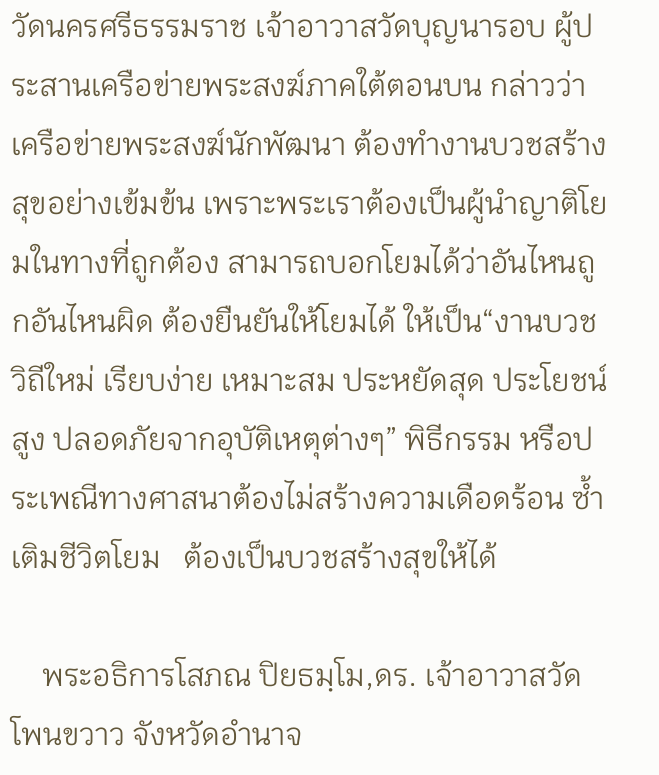วัดนครศรีธรรมราช เจ้าอาวาสวัดบุญนารอบ ผู้ประสานเครือข่ายพระสงฆ์ภาคใต้ตอนบน กล่าวว่า เครือข่ายพระสงฆ์นักพัฒนา ต้องทำงานบวชสร้างสุขอย่างเข้มข้น เพราะพระเราต้องเป็นผู้นำญาติโยมในทางที่ถูกต้อง สามารถบอกโยมได้ว่าอันไหนถูกอันไหนผิด ต้องยืนยันให้โยมได้ ให้เป็น“งานบวชวิถีใหม่ เรียบง่าย เหมาะสม ประหยัดสุด ประโยชน์สูง ปลอดภัยจากอุบัติเหตุต่างๆ” พิธีกรรม หรือประเพณีทางศาสนาต้องไม่สร้างความเดือดร้อน ซ้ำเติมชีวิตโยม   ต้องเป็นบวชสร้างสุขให้ได้

    พระอธิการโสภณ ปิยธมฺโม,ดร. เจ้าอาวาสวัดโพนขวาว จังหวัดอำนาจ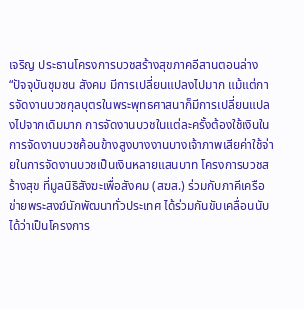เจริญ ประธานโครงการบวชสร้างสุขภาคอีสานตอนล่าง “ปัจจุบันชุมชน สังคม มีการเปลี่ยนแปลงไปมาก แม้แต่การจัดงานบวชกุลบุตรในพระพุทธศาสนาก็มีการเปลี่ยนแปลงไปจากเดิมมาก การจัดงานบวชในแต่ละครั้งต้องใช้เงินในการจัดงานบวชค้อนข้างสูงบางงานบางเจ้าภาพเสียค่าใช้จ่ายในการจัดงานบวชเป็นเงินหลายแสนบาท โครงการบวชสร้างสุข ที่มูลนิธิสังฆะเพื่อสังคม (สฆส.) ร่วมกับภาคีเครือข่ายพระสงฆ์นักพัฒนาทั่วประเทศ ได้ร่วมกันขับเคลื่อนนับได้ว่าเป็นโครงการ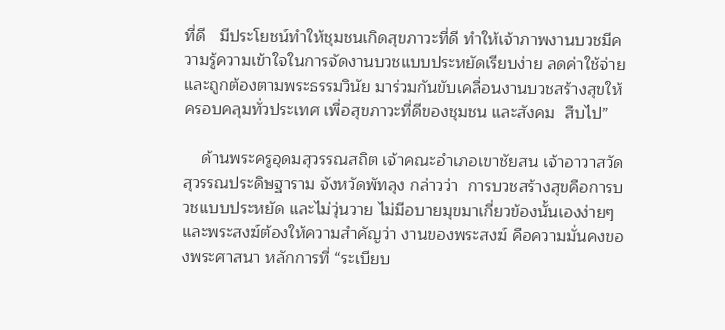ที่ดี   มีประโยชน์ทำให้ชุมชนเกิดสุขภาวะที่ดี ทำให้เจ้าภาพงานบวชมีความรู้ความเข้าใจในการจัดงานบวชแบบประหยัดเรียบง่าย ลดค่าใช้จ่าย และถูกต้องตามพระธรรมวินัย มาร่วมกันขับเคลื่อนงานบวชสร้างสุขให้ครอบคลุมทั่วประเทศ เพื่อสุขภาวะที่ดีของชุมชน และสังคม  สืบไป”

    ด้านพระครูอุดมสุวรรณสถิต เจ้าคณะอำเภอเขาชัยสน เจ้าอาวาสวัดสุวรรณประดิษฐาราม จังหวัดพัทลุง กล่าวว่า  การบวชสร้างสุขคือการบวชเเบบประหยัด และไม่วุ่นวาย ไม่มีอบายมุขมาเกี่ยวข้องนั้นเองง่ายๆ และพระสงฆ์ต้องให้ความสำคัญว่า งานของพระสงฆ์ คือความมั่นคงของพระศาสนา หลักการที่ “ระเบียบ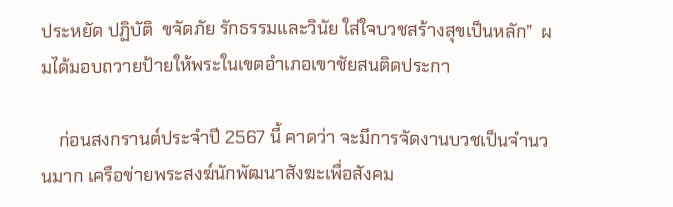ประหยัด ปฏิบัติ  ขจัดภัย รักธรรมและวินัย ใส่ใจบวชสร้างสุขเป็นหลัก”  ผมได้มอบถวายป้ายให้พระในเขตอำเภอเขาชัยสนติดประกา

    ก่อนสงกรานต์ประจำปี 2567 นี้ คาดว่า จะมีการจัดงานบวชเป็นจำนวนมาก เครือข่ายพระสงฆ์นักพัฒนาสังฆะเพื่อสังคม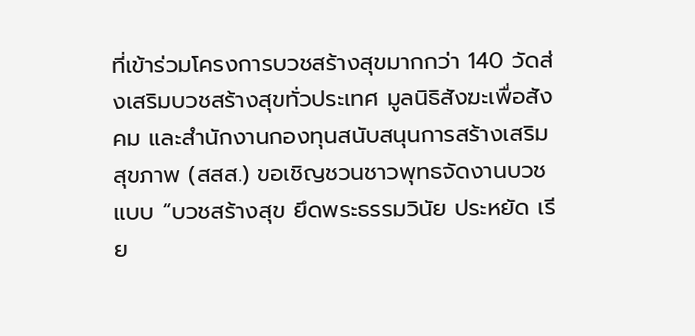ที่เข้าร่วมโครงการบวชสร้างสุขมากกว่า 140 วัดส่งเสริมบวชสร้างสุขทั่วประเทศ มูลนิธิสังฆะเพื่อสังคม และสำนักงานกองทุนสนับสนุนการสร้างเสริมสุขภาพ (สสส.) ขอเชิญชวนชาวพุทธจัดงานบวชแบบ “บวชสร้างสุข ยึดพระธรรมวินัย ประหยัด เรีย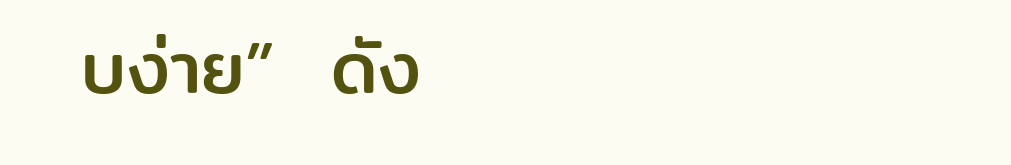บง่าย”  ดัง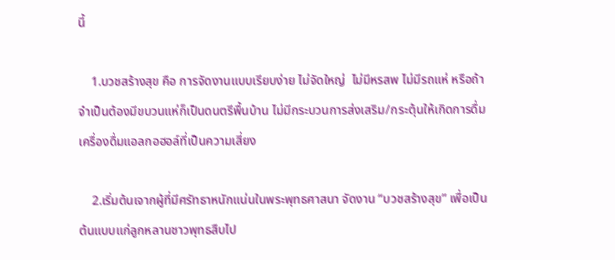นี้

    1.บวชสร้างสุข คือ การจัดงานแบบเรียบง่าย ไม่จัดใหญ่  ไม่มีหรสพ ไม่มีรถแห่ หรือถ้าจำเป็นต้องมีขบวนแห่ก็เป็นดนตรีพื้นบ้าน ไม่มีกระบวนการส่งเสริม/กระตุ้นให้เกิดการดื่มเครื่องดื่มแอลกอฮอล์ที่เป็นความเสี่ยง

    2.เริ่มต้นเจากผู้ที่มีศรัทธาหนักแน่นในพระพุทธศาสนา จัดงาน “บวชสร้างสุข” เพื่อเป็นต้นแบบแก่ลูกหลานชาวพุทธสืบไป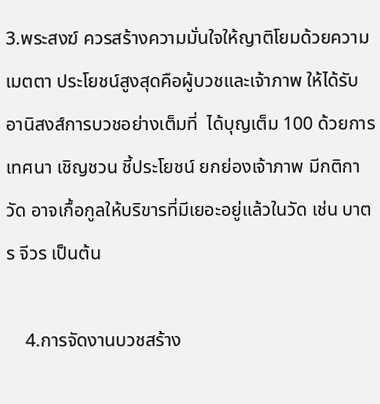3.พระสงฆ์ ควรสร้างความมั่นใจให้ญาติโยมด้วยความเมตตา ประโยชน์สูงสุดคือผู้บวชและเจ้าภาพ ให้ได้รับอานิสงส์การบวชอย่างเต็มที่  ได้บุญเต็ม 100 ด้วยการเทศนา เชิญชวน ชี้ประโยชน์ ยกย่องเจ้าภาพ มีกติกาวัด อาจเกื้อกูลให้บริขารที่มีเยอะอยู่แล้วในวัด เช่น บาตร จีวร เป็นต้น

    4.การจัดงานบวชสร้าง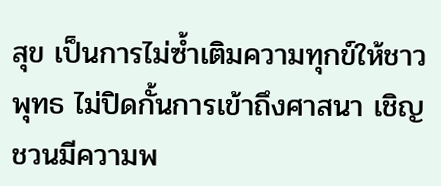สุข เป็นการไม่ซ้ำเติมความทุกข์ให้ชาวพุทธ ไม่ปิดกั้นการเข้าถึงศาสนา เชิญชวนมีความพ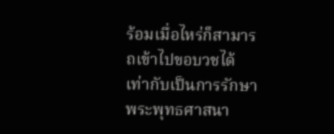ร้อมเมื่อไหร่ก็สามารถเข้าไปขอบวชได้  เท่ากับเป็นการรักษาพระพุทธศาสนา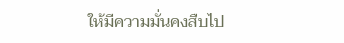ให้มีความมั่นคงสืบไป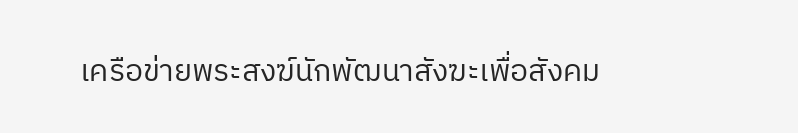เครือข่ายพระสงฆ์นักพัฒนาสังฆะเพื่อสังคม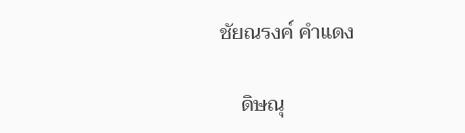ชัยณรงค์ คำแดง

    ดิษณุ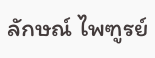ลักษณ์ ไพฑูรย์